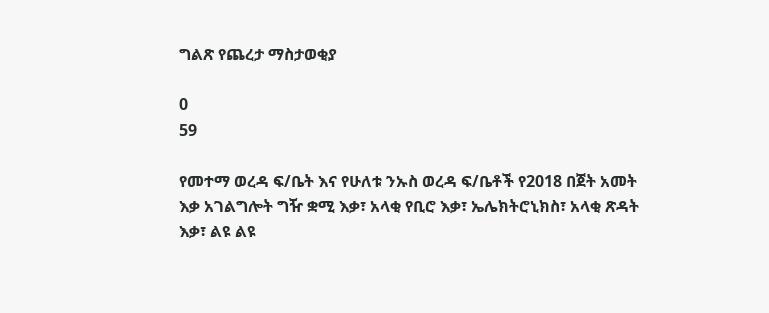ግልጽ የጨረታ ማስታወቂያ

0
59

የመተማ ወረዳ ፍ/ቤት እና የሁለቱ ንኡስ ወረዳ ፍ/ቤቶች የ2018 በጀት አመት እቃ አገልግሎት ግዥ ቋሚ እቃ፣ አላቂ የቢሮ እቃ፣ ኤሌክትሮኒክስ፣ አላቂ ጽዳት እቃ፣ ልዩ ልዩ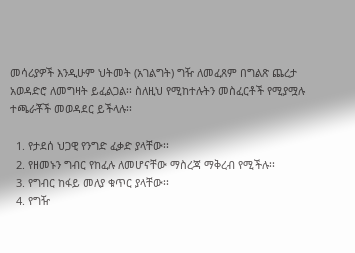መሳሪያዎች እንዲሁም ህትመት (አገልግት) ግዥ ለመፈጸም በግልጽ ጨረታ አወዳድሮ ለመግዛት ይፈልጋል፡፡ ስለዚህ የሚከተሉትን መስፈርቶች የሚያሟሉ ተጫራቾች መወዳደር ይችላሉ፡፡

  1. የታደሰ ህጋዊ የንግድ ፈቃድ ያላቸው፡፡
  2. የዘመኑን ግብር የከፈሉ ለመሆናቸው ማስረጃ ማቅረብ የሚችሉ፡፡
  3. የግብር ከፋይ መለያ ቁጥር ያላቸው፡፡
  4. የግዥ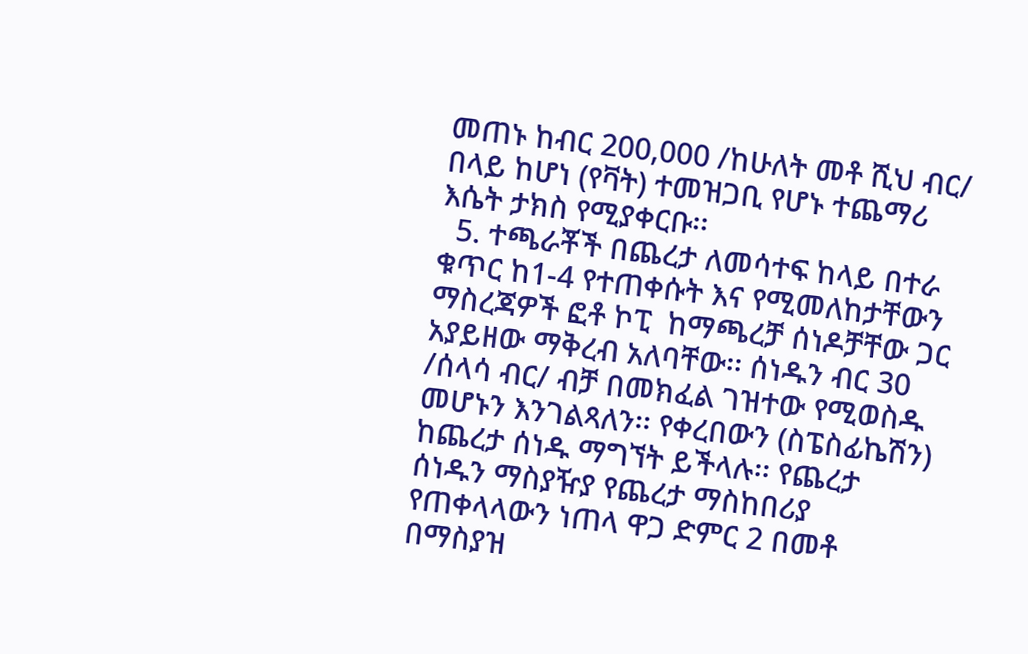መጠኑ ከብር 200,000 /ከሁለት መቶ ሺህ ብር/ በላይ ከሆነ (የቫት) ተመዝጋቢ የሆኑ ተጨማሪ እሴት ታክስ የሚያቀርቡ፡፡
  5. ተጫራቾች በጨረታ ለመሳተፍ ከላይ በተራ ቁጥር ከ1-4 የተጠቀሱት እና የሚመለከታቸውን ማስረጃዎች ፎቶ ኮፒ  ከማጫረቻ ሰነዶቻቸው ጋር አያይዘው ማቅረብ አለባቸው፡፡ ሰነዱን ብር 30 /ሰላሳ ብር/ ብቻ በመክፈል ገዝተው የሚወስዱ መሆኑን እንገልጻለን፡፡ የቀረበውን (ስፔስፊኬሽን) ከጨረታ ሰነዱ ማግኘት ይችላሉ፡፡ የጨረታ ሰነዱን ማስያዥያ የጨረታ ማስከበሪያ የጠቀላላውን ነጠላ ዋጋ ድምር 2 በመቶ በማስያዝ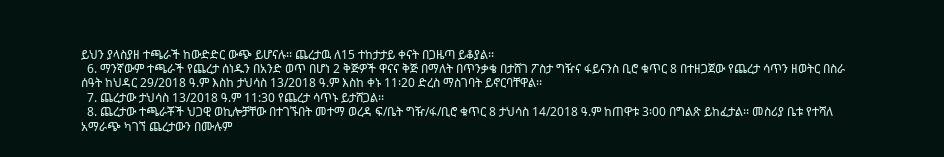ይህን ያላስያዘ ተጫራች ከውድድር ውጭ ይሆናሉ፡፡ ጨረታዉ ለ15 ተከታታይ ቀናት በጋዜጣ ይቆያል፡፡
  6. ማንኛውም ተጫራች የጨረታ ሰነዱን በአንድ ወጥ በሆነ 2 ቅጅዎች ዋናና ቅጅ በማለት በጥንቃቄ በታሸገ ፖስታ ግዥና ፋይናንስ ቢሮ ቁጥር 8 በተዘጋጀው የጨረታ ሳጥን ዘወትር በስራ ሰዓት ከህዳር 29/2018 ዓ.ም እስከ ታህሳስ 13/2018 ዓ.ም እስከ ቀኑ 11፡20 ድረስ ማስገባት ይኖርባቸዋል፡፡
  7. ጨረታው ታህሳስ 13/2018 ዓ.ም 11:30 የጨረታ ሳጥኑ ይታሸጋል፡፡
  8. ጨረታው ተጫራቾች ህጋዊ ወኪሎቻቸው በተገኙበት መተማ ወረዳ ፍ/ቤት ግዥ/ፋ/ቢሮ ቁጥር 8 ታህሳስ 14/2018 ዓ.ም ከጠዋቱ 3፡00 በግልጽ ይከፈታል፡፡ መስሪያ ቤቱ የተሻለ አማራጭ ካገኘ ጨረታውን በሙሉም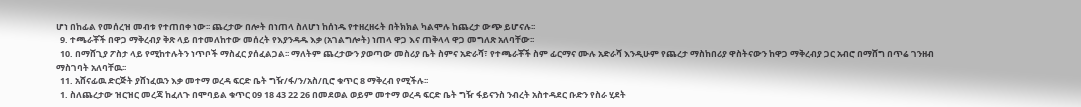ሆነ በከፊል የመሰረዝ መብቱ የተጠበቀ ነው፡፡ ጨረታው በሎት በነጠላ ስለሆነ ከሰነዱ የተዘረዘሩት በትክክል ካልሞሉ ከጨረታ ውጭ ይሆናሉ፡፡
  9. ተጫራቾች በዋጋ ማቅረብያ ቅጽ ላይ በተመለከተው መሰረት የእያንዳዱ እቃ (አገልግሎት) ነጠላ ዋጋ እና ጠቅላላ ዋጋ መግለጽ አለባቸው፡፡
  10. በማሸጊያ ፖስታ ላይ የሚከተሉትን ነጥቦች ማስፈር ያሰፈልጋል፡፡ ማለትም ጨረታውን ያወጣው መስሪያ ቤት ስምና አድራሻ፣ የተጫራቾች ስም ፊርማና ሙሉ አድራሻ እንዲሁም የጨረታ ማስከበሪያ ዋስትናውን ከዋጋ ማቅረብያ ጋር አብሮ በማሸግ በጥሬ ገንዘብ ማስገባት አለባቸዉ፡፡
  11. አሸናፊዉ ድርጅት ያሸነፈዉን እቃ መተማ ወረዳ ፍርድ ቤት ግዥ/ፋ/ን/አስ/ቢሮ ቁጥር 8 ማቅረብ የሚችሉ፡፡
  1. ስለጨረታው ዝርዝር መረጃ ከፈለጉ በሞባይል ቁጥር 09 18 43 22 26 በመደወል ወይም መተማ ወረዳ ፍርድ ቤት ግዥ ፋይናንስ ንብረት አስተዳደር ቡድን የስራ ሂደት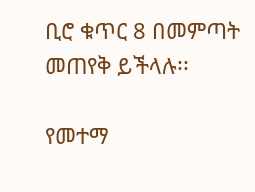ቢሮ ቁጥር 8 በመምጣት መጠየቅ ይችላሉ፡፡

የመተማ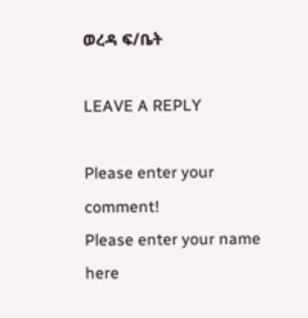ወረዳ ፍ/ቤት

LEAVE A REPLY

Please enter your comment!
Please enter your name here